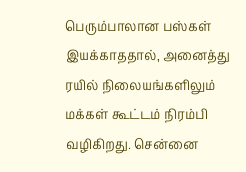பெரும்பாலான பஸ்கள் இயக்காததால், அனைத்து ரயில் நிலையங்களிலும் மக்கள் கூட்டம் நிரம்பி வழிகிறது. சென்னை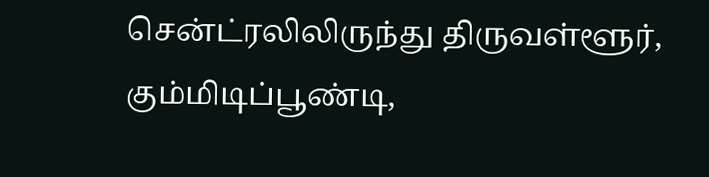சென்ட்ரலிலிருந்து திருவள்ளூர், கும்மிடிப்பூண்டி,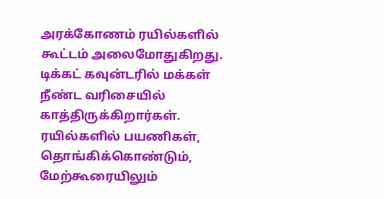அரக்கோணம் ரயில்களில் கூட்டம் அலைமோதுகிறது. டிக்கட் கவுன்டரில் மக்கள் நீண்ட வரிசையில் காத்திருக்கிறார்கள். ரயில்களில் பயணிகள், தொங்கிக்கொண்டும், மேற்கூரையிலும்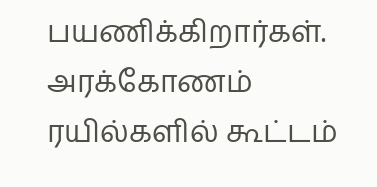பயணிக்கிறார்கள்.
அரக்கோணம் ரயில்களில் கூட்டம்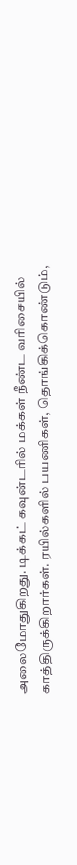அலைமோதுகிறது. டிக்கட் கவுன்டரில் மக்கள் நீண்ட வரிசையில் காத்திருக்கிறார்கள். ரயில்களில் பயணிகள், தொங்கிக்கொண்டும்,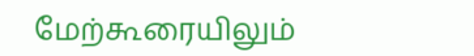மேற்கூரையிலும்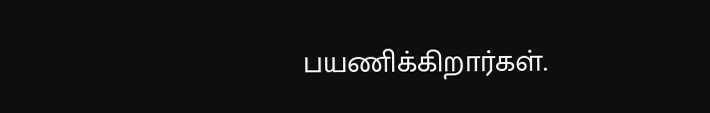பயணிக்கிறார்கள்.